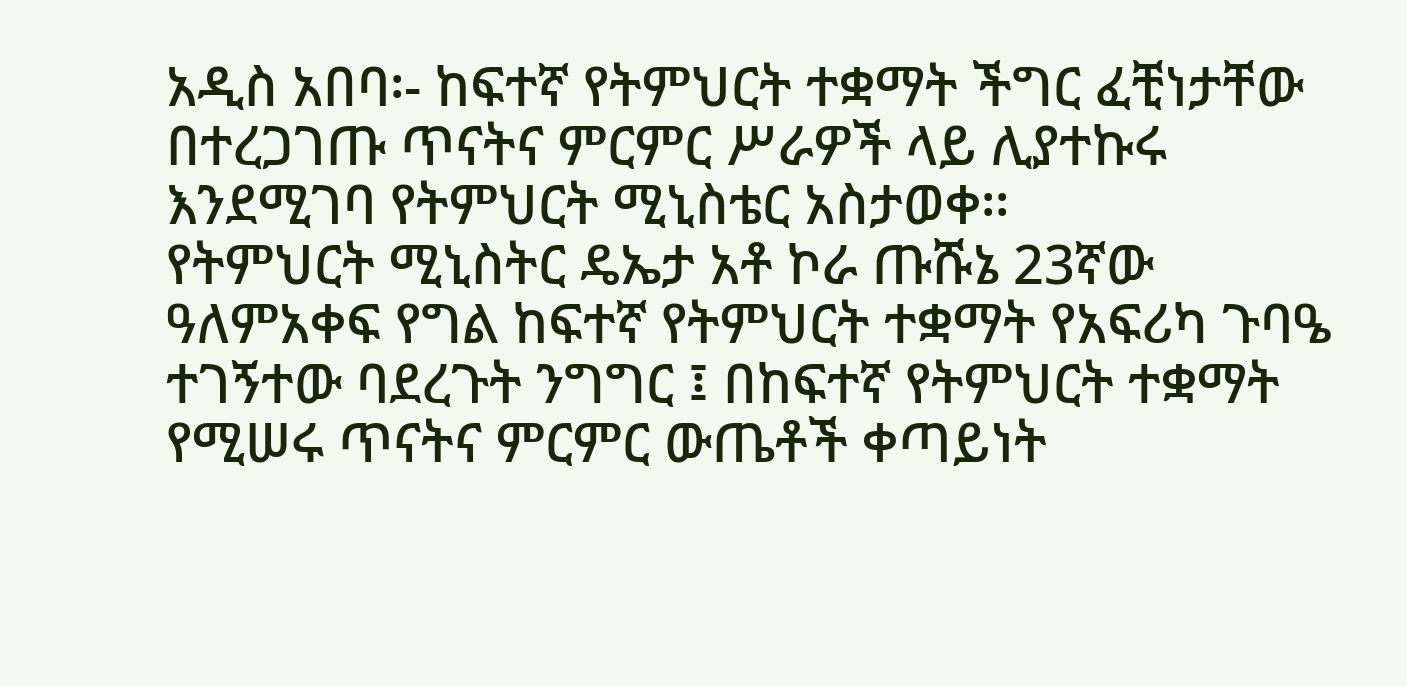አዲስ አበባ፡- ከፍተኛ የትምህርት ተቋማት ችግር ፈቺነታቸው በተረጋገጡ ጥናትና ምርምር ሥራዎች ላይ ሊያተኩሩ እንደሚገባ የትምህርት ሚኒስቴር አስታወቀ፡፡
የትምህርት ሚኒስትር ዴኤታ አቶ ኮራ ጡሹኔ 23ኛው ዓለምአቀፍ የግል ከፍተኛ የትምህርት ተቋማት የአፍሪካ ጉባዔ ተገኝተው ባደረጉት ንግግር ፤ በከፍተኛ የትምህርት ተቋማት የሚሠሩ ጥናትና ምርምር ውጤቶች ቀጣይነት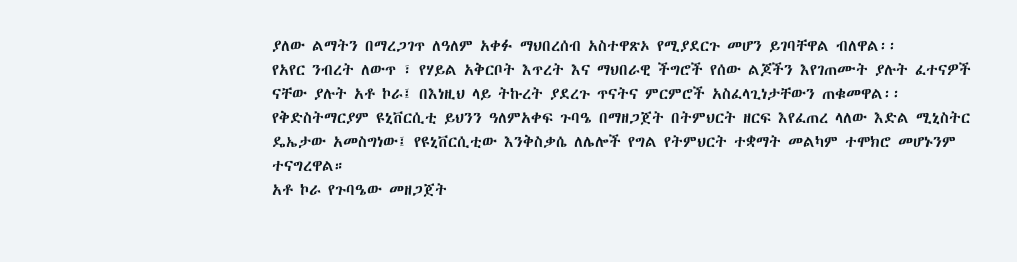ያለው ልማትን በማረጋገጥ ለዓለም አቀፉ ማህበረሰብ አስተዋጽኦ የሚያደርጉ መሆን ይገባቸዋል ብለዋል፡፡
የአየር ንብረት ለውጥ ፣ የሃይል አቅርቦት እጥረት እና ማህበራዊ ችግሮች የሰው ልጆችን እየገጠሙት ያሉት ፈተናዎች ናቸው ያሉት አቶ ኮራ፤ በእነዚህ ላይ ትኩረት ያደረጉ ጥናትና ምርምሮች አስፈላጊነታቸውን ጠቁመዋል፡፡
የቅድስትማርያም ዩኒቨርሲቲ ይህንን ዓለምአቀፍ ጉባዔ በማዘጋጀት በትምህርት ዘርፍ እየፈጠረ ላለው እድል ሚኒስትር ዴኤታው አመስግነው፤ የዩኒቨርሲቲው እንቅስቃሴ ለሌሎች የግል የትምህርት ተቋማት መልካም ተሞክሮ መሆኑንም ተናግረዋል።
አቶ ኮራ የጉባዔው መዘጋጀት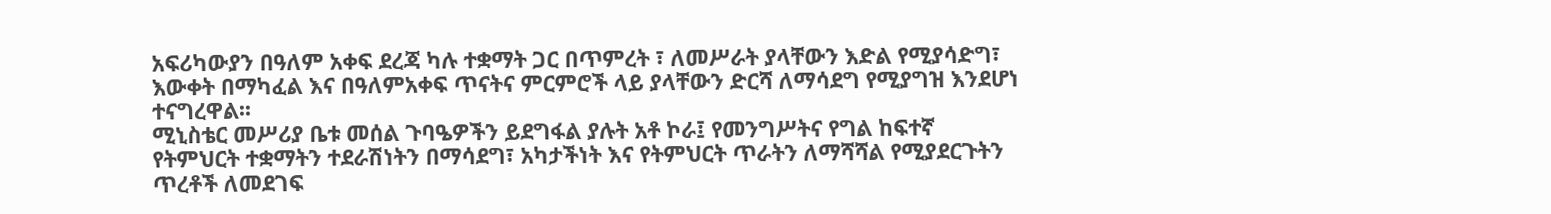አፍሪካውያን በዓለም አቀፍ ደረጃ ካሉ ተቋማት ጋር በጥምረት ፣ ለመሥራት ያላቸውን እድል የሚያሳድግ፣ እውቀት በማካፈል እና በዓለምአቀፍ ጥናትና ምርምሮች ላይ ያላቸውን ድርሻ ለማሳደግ የሚያግዝ እንደሆነ ተናግረዋል፡፡
ሚኒስቴር መሥሪያ ቤቱ መሰል ጉባዔዎችን ይደግፋል ያሉት አቶ ኮራ፤ የመንግሥትና የግል ከፍተኛ የትምህርት ተቋማትን ተደራሽነትን በማሳደግ፣ አካታችነት እና የትምህርት ጥራትን ለማሻሻል የሚያደርጉትን ጥረቶች ለመደገፍ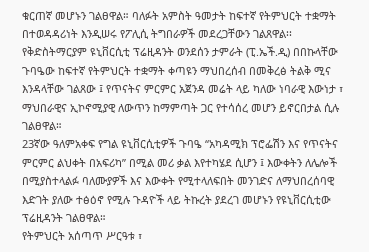ቁርጠኛ መሆኑን ገልፀዋል። ባለፉት አምስት ዓመታት ከፍተኛ የትምህርት ተቋማት በተወዳዳሪነት እንዲሠሩ የፖሊሲ ትግበራዎች መደረጋቸውን ገልጸዋል፡፡
የቅድስትማርያም ዩኒቨርሲቲ ፕሬዚዳንት ወንደሰን ታምራት (ፒ.ኤች.ዲ) በበኩላቸው ጉባዔው ከፍተኛ የትምህርት ተቋማት ቀጣዩን ማህበረሰብ በመቅረፅ ትልቅ ሚና እንዳላቸው ገልጸው ፤ የጥናትና ምርምር አጀንዳ መሬት ላይ ካለው ነባራዊ እውነታ ፣ ማህበራዊና ኢኮኖሚያዊ ለውጥን ከማምጣት ጋር የተሳሰረ መሆን ይኖርበታል ሲሉ ገልፀዋል።
23ኛው ዓለምአቀፍ የግል ዩኒቨርሲቲዎች ጉባዔ “አካዳሚክ ፕሮፌሽን እና የጥናትና ምርምር ልህቀት በአፍሪካ” በሚል መሪ ቃል እየተካሄደ ሲሆን ፤ እውቀትን ለሌሎች በሚያስተላልፉ ባለሙያዎች እና እውቀት የሚተላለፍበት መንገድና ለማህበረሰባዊ እድገት ያለው ተፅዕኖ የሚሉ ጉዳዮች ላይ ትኩረት ያደረገ መሆኑን የዩኒቨርሲቲው ፕሬዚዳንት ገልፀዋል።
የትምህርት አሰጣጥ ሥርዓቱ ፣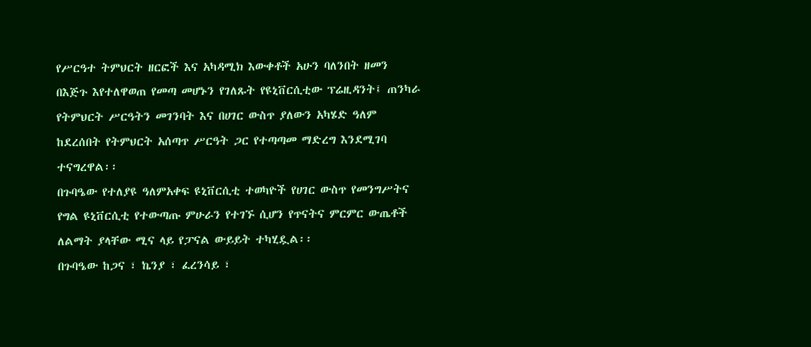የሥርዓተ ትምህርት ዘርፎች እና አካዳሚክ እውቀቶች አሁን ባለንበት ዘመን በእጅጉ እየተለዋወጠ የመጣ መሆኑን የገለጹት የዩኒቨርሲቲው ፕሬዚዳንት፤ ጠንካራ የትምህርት ሥርዓትን መገንባት እና በሀገር ውስጥ ያለውን አካሄድ ዓለም ከደረሰበት የትምህርት አሰጣጥ ሥርዓት ጋር የተጣጣመ ማድረግ እንደሚገባ ተናግረዋል፡፡
በጉባዔው የተለያዩ ዓለምአቀፍ ዩኒቨርሲቲ ተወካዮች የሀገር ውስጥ የመንግሥትና የግል ዩኒቨርሲቲ የተውጣጡ ምሁራን የተገኙ ሲሆን የጥናትና ምርምር ውጤቶች ለልማት ያላቸው ሚና ላይ የፓናል ውይይት ተካሂዷል፡፡
በጉባዔው ከጋና ፣ ኬንያ ፣ ፈረንሳይ ፣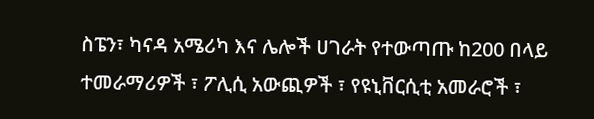ስፔን፣ ካናዳ አሜሪካ እና ሌሎች ሀገራት የተውጣጡ ከ200 በላይ ተመራማሪዎች ፣ ፖሊሲ አውጪዎች ፣ የዩኒቨርሲቲ አመራሮች ፣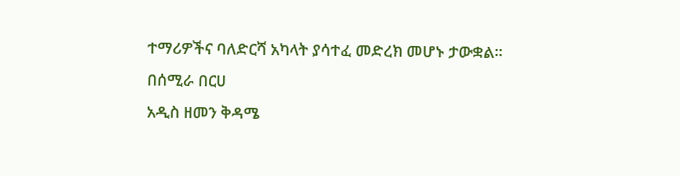ተማሪዎችና ባለድርሻ አካላት ያሳተፈ መድረክ መሆኑ ታውቋል።
በሰሚራ በርሀ
አዲስ ዘመን ቅዳሜ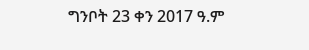ግንቦት 23 ቀን 2017 ዓ.ም